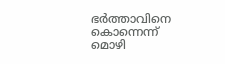ഭര്‍ത്താവിനെ കൊന്നെന്ന് മൊഴി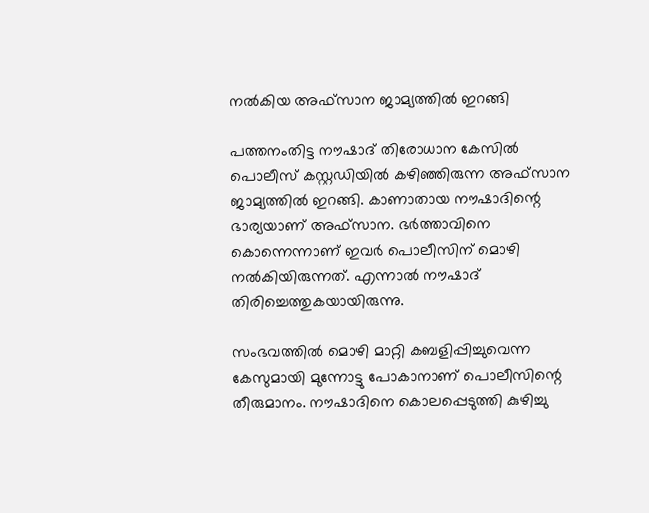നല്‍കിയ അഫ്‌സാന ജാമ്യത്തിൽ ഇറങ്ങി

പത്തനംതിട്ട നൗഷാദ് തിരോധാന കേസിൽ പൊലീസ് കസ്റ്റഡിയിൽ കഴിഞ്ഞിരുന്ന അഫ്‌സാന ജാമ്യത്തിൽ ഇറങ്ങി. കാണാതായ നൗഷാദിന്റെ ഭാര്യയാണ് അഫ്സാന. ഭര്‍ത്താവിനെ കൊന്നെന്നാണ് ഇവർ പൊലീസിന് മൊഴി നൽകിയിരുന്നത്. എന്നാൽ നൗഷാദ് തിരിച്ചെത്തുകയായിരുന്നു.

സംഭവത്തിൽ മൊഴി മാറ്റി കബളിപ്പിച്ചുവെന്ന കേസുമായി മുന്നോട്ടു പോകാനാണ് പൊലീസിന്റെ തീരുമാനം. നൗഷാദിനെ കൊലപ്പെടുത്തി കുഴിച്ചു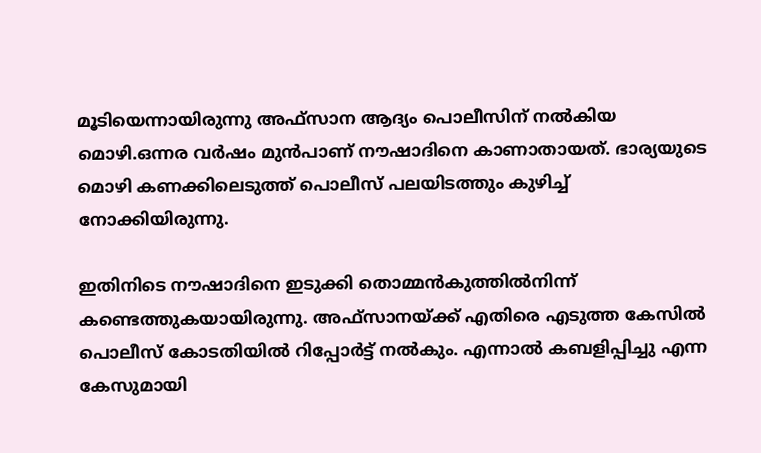മൂടിയെന്നായിരുന്നു അഫ്സാന ആദ്യം പൊലീസിന് നൽകിയ മൊഴി.ഒന്നര വര്‍ഷം മുന്‍പാണ് നൗഷാദിനെ കാണാതായത്. ഭാര്യയുടെ മൊഴി കണക്കിലെടുത്ത് പൊലീസ് പലയിടത്തും കുഴിച്ച് നോക്കിയിരുന്നു.

ഇതിനിടെ നൗഷാദിനെ ഇടുക്കി തൊമ്മന്‍കുത്തില്‍നിന്ന് കണ്ടെത്തുകയായിരുന്നു. അഫ്‌സാനയ്ക്ക് എതിരെ എടുത്ത കേസില്‍ പൊലീസ് കോടതിയില്‍ റിപ്പോര്‍ട്ട് നല്‍കും. എന്നാല്‍ കബളിപ്പിച്ചു എന്ന കേസുമായി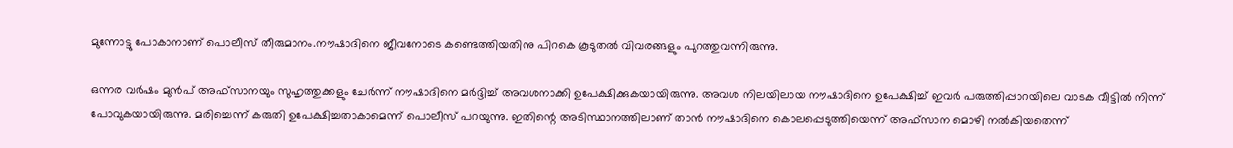മുന്നോട്ടു പോകാനാണ് പൊലീസ് തീരുമാനം.നൗഷാദിനെ ജീവനോടെ കണ്ടെത്തിയതിനു പിറകെ കൂടുതല്‍ വിവരങ്ങളും പുറത്തുവന്നിരുന്നു.

ഒന്നര വർഷം മുൻപ് അഫ്സാനയും സുഹൃത്തുക്കളും ചേർന്ന് നൗഷാദിനെ മർദ്ദിച്ച് അവശനാക്കി ഉപേക്ഷിക്കുകയായിരുന്നു. അവശ നിലയിലായ നൗഷാദിനെ ഉപേക്ഷിച്ച് ഇവര്‍ പരുത്തിപ്പാറയിലെ വാടക വീട്ടില്‍ നിന്ന് പോവുകയായിരുന്നു. മരിച്ചെന്ന് കരുതി ഉപേക്ഷിച്ചതാകാമെന്ന് പൊലീസ് പറയുന്നു. ഇതിന്റെ അടിസ്ഥാനത്തിലാണ് താന്‍ നൗഷാദിനെ കൊലപ്പെടുത്തിയെന്ന് അഫ്സാന മൊഴി നൽകിയതെന്ന്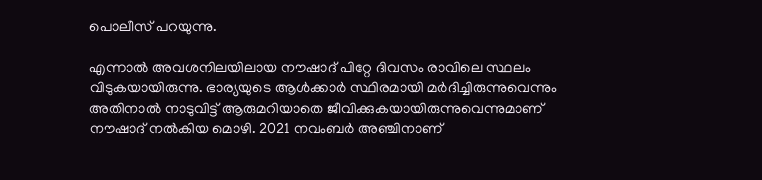പൊലീസ് പറയുന്നു.

എന്നാല്‍ അവശനിലയിലായ നൗഷാദ് പിറ്റേ ദിവസം രാവിലെ സ്ഥലം വിടുകയായിരുന്നു. ഭാര്യയുടെ ആള്‍ക്കാര്‍ സ്ഥിരമായി മര്‍ദിച്ചിരുന്നുവെന്നും അതിനാല്‍ നാടുവിട്ട് ആരുമറിയാതെ ജീവിക്കുകയായിരുന്നുവെന്നുമാണ് നൗഷാദ് നല്‍കിയ മൊഴി. 2021 നവംബര്‍ അഞ്ചിനാണ്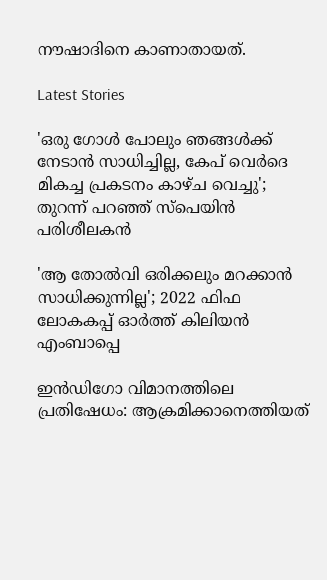നൗഷാദിനെ കാണാതായത്.

Latest Stories

'ഒരു ഗോൾ പോലും ഞങ്ങൾക്ക് നേടാൻ സാധിച്ചില്ല, കേപ് വെര്‍ദെ മികച്ച പ്രകടനം കാഴ്ച വെച്ചു'; തുറന്ന് പറഞ്ഞ് സ്പെയിൻ പരിശീലകൻ

'ആ തോൽവി ഒരിക്കലും മറക്കാൻ സാധിക്കുന്നില്ല'; 2022 ഫിഫ ലോകകപ്പ് ഓർത്ത് കിലിയൻ എംബാപ്പെ

ഇൻഡിഗോ വിമാനത്തിലെ പ്രതിഷേധം: ആക്രമിക്കാനെത്തിയത്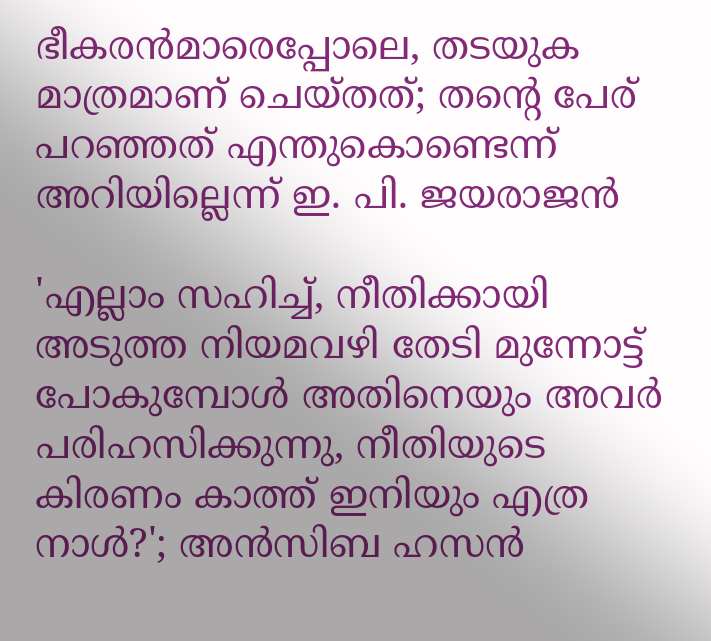ഭീകരൻമാരെപ്പോലെ, തടയുക മാത്രമാണ് ചെയ്തത്; തന്റെ പേര് പറഞ്ഞത് എന്തുകൊണ്ടെന്ന് അറിയില്ലെന്ന് ഇ. പി. ജയരാജൻ

'എല്ലാം സഹിച്ച്, നീതിക്കായി അടുത്ത നിയമവഴി തേടി മുന്നോട്ട് പോകുമ്പോൾ അതിനെയും അവർ പരിഹസിക്കുന്നു, നീതിയുടെ കിരണം കാത്ത് ഇനിയും എത്ര നാൾ?'; അൻസിബ ഹസൻ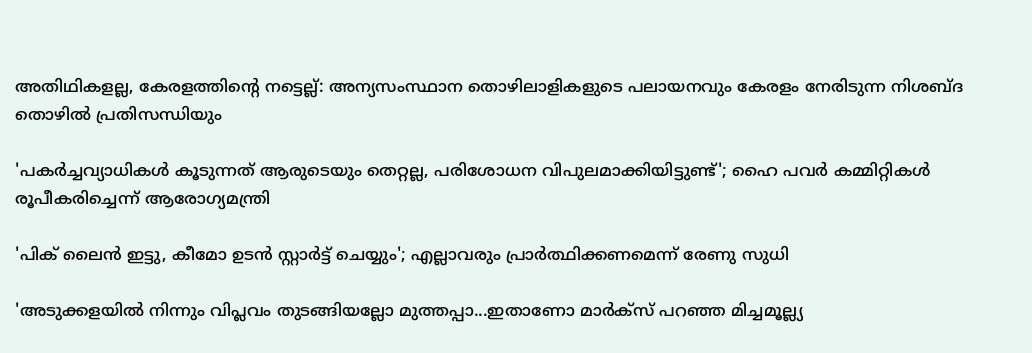അതിഥികളല്ല, കേരളത്തിന്റെ നട്ടെല്ല്: അന്യസംസ്ഥാന തൊഴിലാളികളുടെ പലായനവും കേരളം നേരിടുന്ന നിശബ്ദ തൊഴിൽ പ്രതിസന്ധിയും

'പകർച്ചവ്യാധികൾ കൂടുന്നത് ആരുടെയും തെറ്റല്ല, പരിശോധന വിപുലമാക്കിയിട്ടുണ്ട്'; ഹൈ പവർ കമ്മിറ്റികൾ രൂപീകരിച്ചെന്ന് ആരോഗ്യമന്ത്രി

'പിക് ലൈൻ ഇട്ടു, കീമോ ഉടൻ സ്റ്റാർട്ട് ചെയ്യും'; എല്ലാവരും പ്രാർത്ഥിക്കണമെന്ന് രേണു സുധി

'അടുക്കളയിൽ നിന്നും വിപ്ലവം തുടങ്ങിയല്ലോ മുത്തപ്പാ...ഇതാണോ മാർക്സ് പറഞ്ഞ മിച്ചമൂല്ല്യ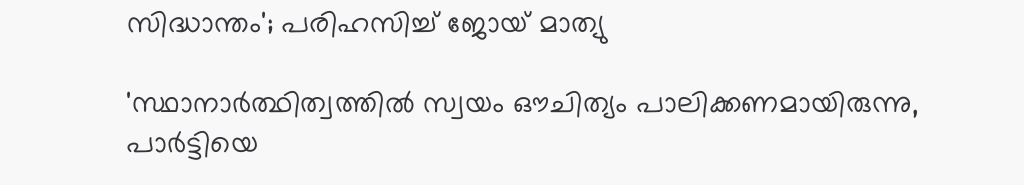സിദ്ധാന്തം'; പരിഹസിച്ച് ജോയ് മാത്യു

'സ്ഥാനാര്‍ത്ഥിത്വത്തില്‍ സ്വയം ഔചിത്യം പാലിക്കണമായിരുന്നു, പാര്‍ട്ടിയെ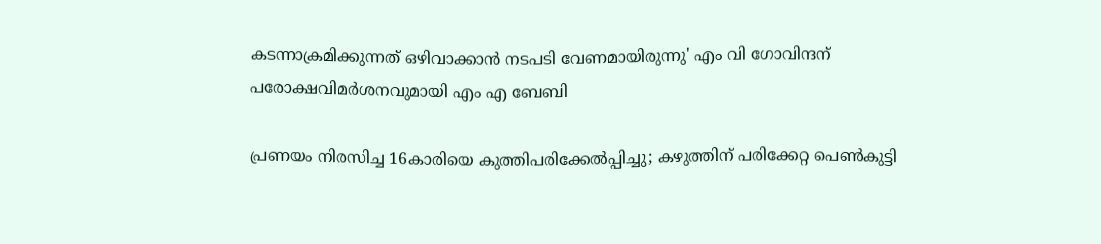കടന്നാക്രമിക്കുന്നത് ഒഴിവാക്കാന്‍ നടപടി വേണമായിരുന്നു' എം വി ഗോവിന്ദന് പരോക്ഷവിമര്‍ശനവുമായി എം എ ബേബി

പ്രണയം നിരസിച്ച 16കാരിയെ കുത്തിപരിക്കേൽപ്പിച്ചു; കഴുത്തിന് പരിക്കേറ്റ പെൺകുട്ടി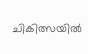ചികിത്സയില്‍